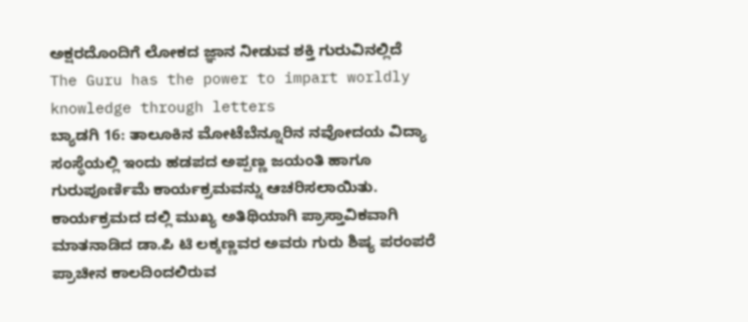ಅಕ್ಷರದೊಂದಿಗೆ ಲೋಕದ ಜ್ಞಾನ ನೀಡುವ ಶಕ್ತಿ ಗುರುವಿನಲ್ಲಿದೆ
The Guru has the power to impart worldly knowledge through letters
ಬ್ಯಾಡಗಿ 16: ತಾಲೂಕಿನ ಮೋಟೆಬೆನ್ನೂರಿನ ನವೋದಯ ವಿದ್ಯಾ ಸಂಸ್ಥೆಯಲ್ಲಿ ಇಂದು ಹಡಪದ ಅಪ್ಪಣ್ಣ ಜಯಂತಿ ಹಾಗೂ ಗುರುಪೂರ್ಣಿಮೆ ಕಾರ್ಯಕ್ರಮವನ್ನು ಆಚರಿಸಲಾಯಿತು.
ಕಾರ್ಯಕ್ರಮದ ದಲ್ಲಿ ಮುಖ್ಯ ಅತಿಥಿಯಾಗಿ ಪ್ರಾಸ್ತಾವಿಕವಾಗಿ ಮಾತನಾಡಿದ ಡಾ.ಪಿ ಟಿ ಲಕ್ಕಣ್ಣವರ ಅವರು ಗುರು ಶಿಷ್ಯ ಪರಂಪರೆ ಪ್ರಾಚೀನ ಕಾಲದಿಂದಲಿರುವ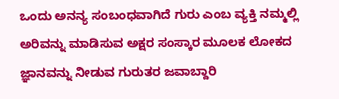ಒಂದು ಅನನ್ಯ ಸಂಬಂಧವಾಗಿದೆ ಗುರು ಎಂಬ ವ್ಯಕ್ತಿ ನಮ್ಮಲ್ಲಿ ಅರಿವನ್ನು ಮಾಡಿಸುವ ಅಕ್ಷರ ಸಂಸ್ಕಾರ ಮೂಲಕ ಲೋಕದ ಜ್ಞಾನವನ್ನು ನೀಡುವ ಗುರುತರ ಜವಾಬ್ದಾರಿ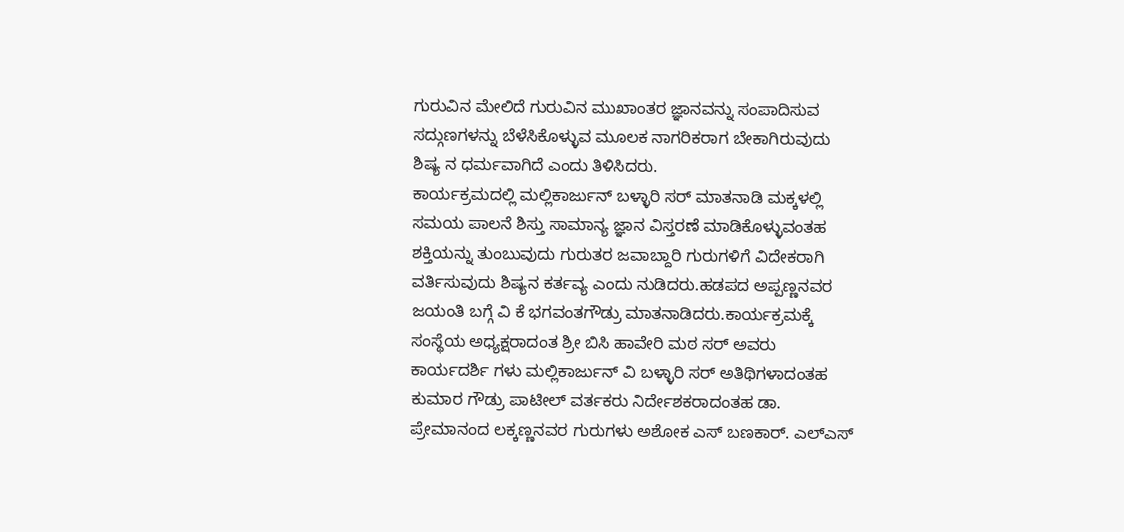ಗುರುವಿನ ಮೇಲಿದೆ ಗುರುವಿನ ಮುಖಾಂತರ ಜ್ಞಾನವನ್ನು ಸಂಪಾದಿಸುವ ಸದ್ಗುಣಗಳನ್ನು ಬೆಳೆಸಿಕೊಳ್ಳುವ ಮೂಲಕ ನಾಗರಿಕರಾಗ ಬೇಕಾಗಿರುವುದು ಶಿಷ್ಯ ನ ಧರ್ಮವಾಗಿದೆ ಎಂದು ತಿಳಿಸಿದರು.
ಕಾರ್ಯಕ್ರಮದಲ್ಲಿ ಮಲ್ಲಿಕಾರ್ಜುನ್ ಬಳ್ಳಾರಿ ಸರ್ ಮಾತನಾಡಿ ಮಕ್ಕಳಲ್ಲಿ ಸಮಯ ಪಾಲನೆ ಶಿಸ್ತು ಸಾಮಾನ್ಯ ಜ್ಞಾನ ವಿಸ್ತರಣೆ ಮಾಡಿಕೊಳ್ಳುವಂತಹ ಶಕ್ತಿಯನ್ನು ತುಂಬುವುದು ಗುರುತರ ಜವಾಬ್ದಾರಿ ಗುರುಗಳಿಗೆ ವಿದೇಕರಾಗಿ ವರ್ತಿಸುವುದು ಶಿಷ್ಯನ ಕರ್ತವ್ಯ ಎಂದು ನುಡಿದರು.ಹಡಪದ ಅಪ್ಪಣ್ಣನವರ ಜಯಂತಿ ಬಗ್ಗೆ ವಿ ಕೆ ಭಗವಂತಗೌಡ್ರು ಮಾತನಾಡಿದರು.ಕಾರ್ಯಕ್ರಮಕ್ಕೆ ಸಂಸ್ಥೆಯ ಅಧ್ಯಕ್ಷರಾದಂತ ಶ್ರೀ ಬಿಸಿ ಹಾವೇರಿ ಮಠ ಸರ್ ಅವರು ಕಾರ್ಯದರ್ಶಿ ಗಳು ಮಲ್ಲಿಕಾರ್ಜುನ್ ವಿ ಬಳ್ಳಾರಿ ಸರ್ ಅತಿಥಿಗಳಾದಂತಹ ಕುಮಾರ ಗೌಡ್ರು ಪಾಟೀಲ್ ವರ್ತಕರು ನಿರ್ದೇಶಕರಾದಂತಹ ಡಾ. ಪ್ರೇಮಾನಂದ ಲಕ್ಕಣ್ಣನವರ ಗುರುಗಳು ಅಶೋಕ ಎಸ್ ಬಣಕಾರ್. ಎಲ್ಎಸ್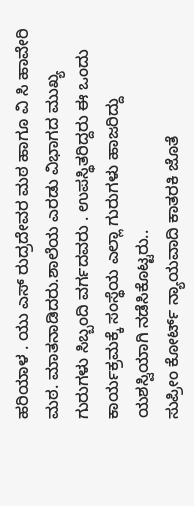ಹರಿಯಾಳ . ಯು ಎಸ್ ರುದ್ರದೇವರ ಮಠ ಹಾಗೂ ವಿ ಸಿ ಹಾವೇರಿ ಮಠ. ಮಾತನಾಡಿದರು.ಶಾಲೆಯ ಎರಡು ವಿಭಾಗದ ಮುಖ್ಯ ಗುರುಗಳು ಸಿಬ್ಬಂದಿ ವರ್ಗದವರು . ಉಪಸ್ಥಿತರಿದ್ದರು ಈ ಒಂದು ಕಾರ್ಯಕ್ರಮಕ್ಕೆ ಸಂಸ್ಥೆಯ ಎಲ್ಲಾ ಗುರುಗಳು ಹಾಜರಿದ್ದು ಯಶಸ್ವಿಯಾಗಿ ನಡೆಸಿಕೊಟ್ಟರು..
ಸುಪ್ರೀಂ ಕೋರ್ಟ್ ನ್ಯಾಯವಾದಿ ಕಾತರಕಿ ಜೊತೆ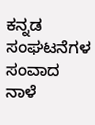ಕನ್ನಡ ಸಂಘಟನೆಗಳ ಸಂವಾದ ನಾಳೆ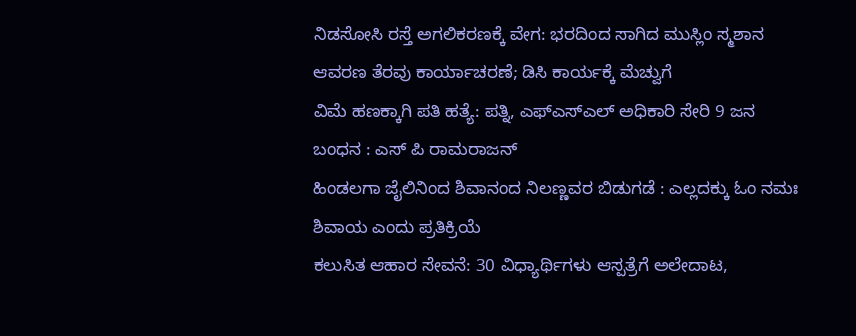ನಿಡಸೋಸಿ ರಸ್ತೆ ಅಗಲಿಕರಣಕ್ಕೆ ವೇಗ: ಭರದಿಂದ ಸಾಗಿದ ಮುಸ್ಲಿಂ ಸ್ಮಶಾನ ಆವರಣ ತೆರವು ಕಾರ್ಯಾಚರಣೆ; ಡಿಸಿ ಕಾರ್ಯಕ್ಕೆ ಮೆಚ್ವುಗೆ
ವಿಮೆ ಹಣಕ್ಕಾಗಿ ಪತಿ ಹತ್ಯೆ: ಪತ್ನಿ, ಎಫ್ಎಸ್ಎಲ್ ಅಧಿಕಾರಿ ಸೇರಿ 9 ಜನ ಬಂಧನ : ಎಸ್ ಪಿ ರಾಮರಾಜನ್
ಹಿಂಡಲಗಾ ಜೈಲಿನಿಂದ ಶಿವಾನಂದ ನಿಲಣ್ಣವರ ಬಿಡುಗಡೆ : ಎಲ್ಲದಕ್ಕು ಓಂ ನಮಃ ಶಿವಾಯ ಎಂದು ಪ್ರತಿಕ್ರಿಯೆ
ಕಲುಸಿತ ಆಹಾರ ಸೇವನೆ: 30 ವಿಧ್ಯಾರ್ಥಿಗಳು ಆಸ್ಪತ್ರೆಗೆ ಅಲೇದಾಟ,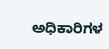ಅಧಿಕಾರಿಗಳ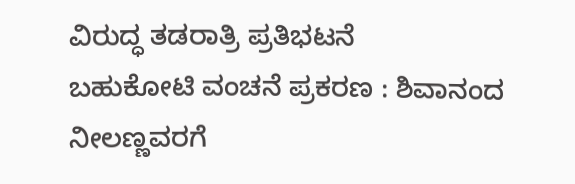ವಿರುದ್ಧ ತಡರಾತ್ರಿ ಪ್ರತಿಭಟನೆ
ಬಹುಕೋಟಿ ವಂಚನೆ ಪ್ರಕರಣ : ಶಿವಾನಂದ ನೀಲಣ್ಣವರಗೆ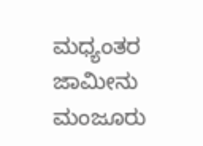ಮಧ್ಯಂತರ ಜಾಮೀನು ಮಂಜೂರು